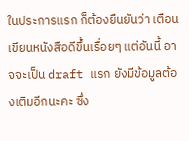ในประการแรก ก็ต้องยืนยันว่า เตือนเขียนหนังสือดีขึ้นเรื่อยๆ แต่อันนี้ อาจจะเป็น draft แรก ยังมีข้อมูลต้องเติมอีกนะคะ ซึ่ง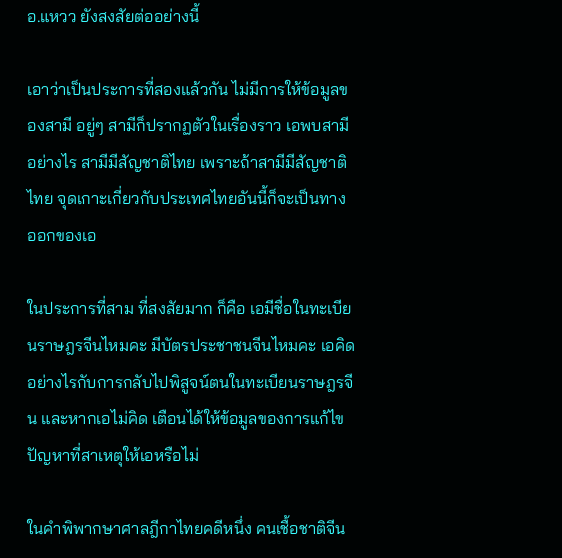อ.แหวว ยังสงสัยต่ออย่างนี้

เอาว่าเป็นประการที่สองแล้วกัน ไม่มีการให้ข้อมูลของสามี อยู่ๆ สามีก็ปรากฏตัวในเรื่องราว เอพบสามีอย่างไร สามีมีสัญชาติไทย เพราะถ้าสามีมีสัญชาติไทย จุดเกาะเกี่ยวกับประเทศไทยอันนี้ก็จะเป็นทางออกของเอ

ในประการที่สาม ที่สงสัยมาก ก็คือ เอมีชื่อในทะเบียนราษฎรจีนไหมคะ มีบัตรประชาชนจีนไหมคะ เอคิดอย่างไรกับการกลับไปพิสูจน์ตนในทะเบียนราษฎรจีน และหากเอไม่คิด เตือนได้ให้ข้อมูลของการแก้ไขปัญหาที่สาเหตุให้เอหรือไม่

ในคำพิพากษาศาลฎีกาไทยคดีหนึ่ง คนเชื้อชาติจีน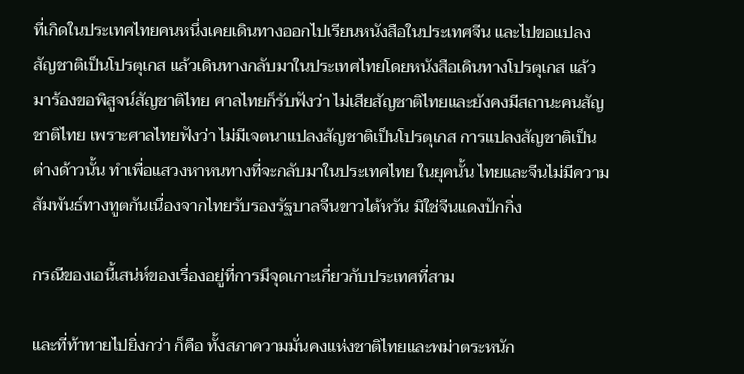ที่เกิดในประเทศไทยคนหนึ่งเคยเดินทางออกไปเรียนหนังสือในประเทศจีน และไปขอแปลงสัญชาติเป็นโปรตุเกส แล้วเดินทางกลับมาในประเทศไทยโดยหนังสือเดินทางโปรตุเกส แล้วมาร้องขอพิสูจน์สัญชาติไทย ศาลไทยก็รับฟังว่า ไม่เสียสัญชาติไทยและยังคงมีสถานะคนสัญชาติไทย เพราะศาลไทยฟังว่า ไม่มีเจตนาแปลงสัญชาติเป็นโปรตุเกส การแปลงสัญชาติเป็นต่างด้าวนั้น ทำเพื่อแสวงหาหนทางที่จะกลับมาในประเทศไทย ในยุคนั้น ไทยและจีนไม่มีความสัมพันธ์ทางทูตกันเนื่องจากไทยรับรองรัฐบาลจีนขาวไต้หวัน มิใช่จีนแดงปักกิ่ง

กรณีของเอนี้เสน่ห์ของเรื่องอยู่ที่การมึจุดเกาะเกี่ยวกับประเทศที่สาม

และที่ท้าทายไปยิ่งกว่า ก็คือ ทั้งสภาความมั่นคงแห่งชาติไทยและพม่าตระหนัก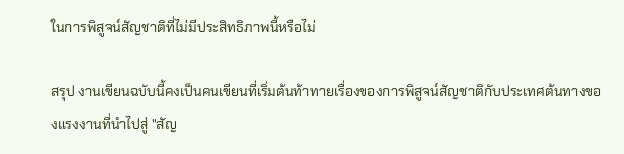ในการพิสูจน์สัญชาติที่ไม่มีประสิทธิภาพนี้หรือไม่

สรุป งานเขียนฉบับนี้คงเป็นคนเขียนที่เริ่มต้นท้าทายเรื่องของการพิสูจน์สัญชาติกับประเทศต้นทางของแรงงานที่นำไปสู่ "สัญ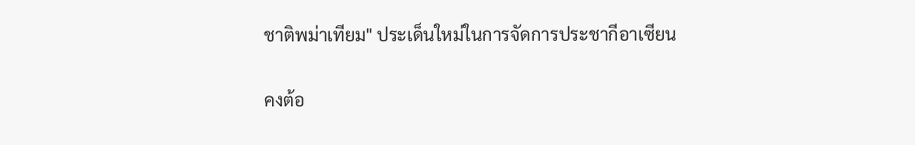ชาติพม่าเทียม" ประเด็นใหม่ในการจัดการประชากีอาเซียน

คงต้อ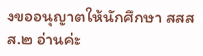งขออนุญาตให้นักศึกษา สสสส.๒ อ่านค่ะ